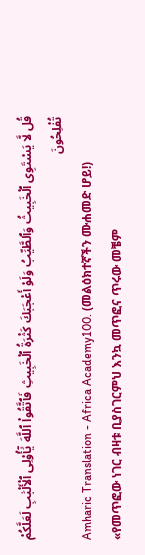قُل لَّا يَسْتَوِى ٱلْخَبِيثُ وَٱلطَّيِّبُ وَلَوْ أَعْجَبَكَ كَثْرَةُ ٱلْخَبِيثِ فَٱتَّقُوا۟ ٱللَّهَ يَٰٓأُو۟لِى ٱلْأَلْبَٰبِ لَعَلَّكُمْ تُفْلِحُونَ
Amharic Translation - Africa Academy100. (መልዕክተኛችን ሙሐመድ ሆይ!) «የመጥፎው ነገር ብዛቱ ቢያስገርምህ እንኳ መጥፎና ጥሩው መቼም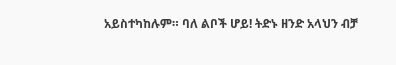አይስተካከሉም። ባለ ልቦች ሆይ! ትድኑ ዘንድ አላህን ብቻ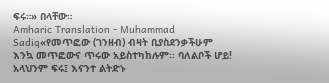ፍሩ።» በላቸው።
Amharic Translation - Muhammad Sadiq«የመጥፎው (ገንዘብ) ብዛት ቢያስደንቃችሁም እንኳ መጥፎውና ጥሩው አይስተካከሉም፡፡ ባለልቦች ሆይ! አላህንም ፍሩ፤ እናንተ ልትድኑ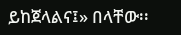ይከጀላልና፤» በላቸው፡፡